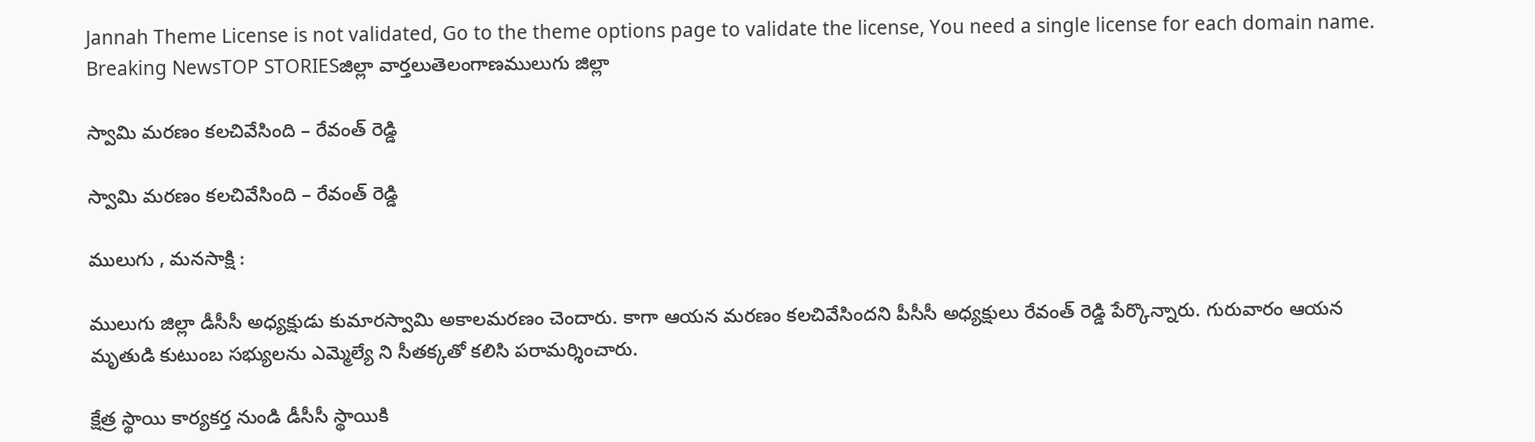Jannah Theme License is not validated, Go to the theme options page to validate the license, You need a single license for each domain name.
Breaking NewsTOP STORIESజిల్లా వార్తలుతెలంగాణములుగు జిల్లా

స్వామి మరణం కలచివేసింది – రేవంత్ రెడ్డి

స్వామి మరణం కలచివేసింది – రేవంత్ రెడ్డి

ములుగు , మనసాక్షి :

ములుగు జిల్లా డీసీసీ అధ్యక్షుడు కుమారస్వామి అకాలమరణం చెందారు. కాగా ఆయన మరణం కలచివేసిందని పీసీసీ అధ్యక్షులు రేవంత్ రెడ్డి పేర్కొన్నారు. గురువారం ఆయన మృతుడి కుటుంబ సభ్యులను ఎమ్మెల్యే ని సీతక్కతో కలిసి పరామర్శించారు.

క్షేత్ర స్థాయి కార్యకర్త నుండి డీసీసీ స్థాయికి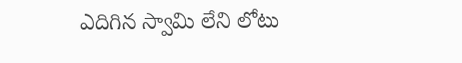ఎదిగిన స్వామి లేని లోటు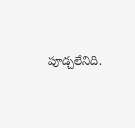పూడ్చలేనిది.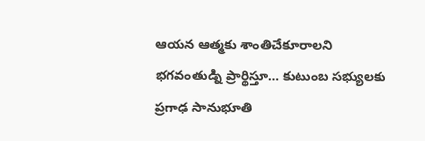ఆయన ఆత్మకు శాంతిచేకూరాలని భగవంతుడ్ని ప్రార్థిస్తూ… కుటుంబ సభ్యులకు ప్రగాఢ సానుభూతి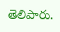తెలిపారు.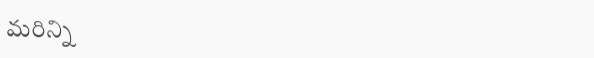మరిన్ని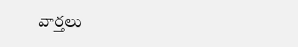వార్తలు